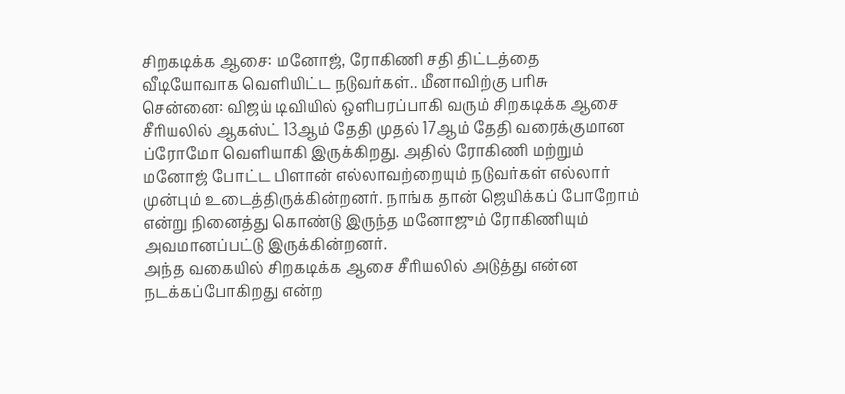சிறகடிக்க ஆசை: மனோஜ், ரோகிணி சதி திட்டத்தை வீடியோவாக வெளியிட்ட நடுவர்கள்.. மீனாவிற்கு பரிசு
சென்னை: விஜய் டிவியில் ஒளிபரப்பாகி வரும் சிறகடிக்க ஆசை சீரியலில் ஆகஸ்ட் 13ஆம் தேதி முதல் 17ஆம் தேதி வரைக்குமான ப்ரோமோ வெளியாகி இருக்கிறது. அதில் ரோகிணி மற்றும் மனோஜ் போட்ட பிளான் எல்லாவற்றையும் நடுவர்கள் எல்லார் முன்பும் உடைத்திருக்கின்றனர். நாங்க தான் ஜெயிக்கப் போறோம் என்று நினைத்து கொண்டு இருந்த மனோஜும் ரோகிணியும் அவமானப்பட்டு இருக்கின்றனர்.
அந்த வகையில் சிறகடிக்க ஆசை சீரியலில் அடுத்து என்ன நடக்கப்போகிறது என்ற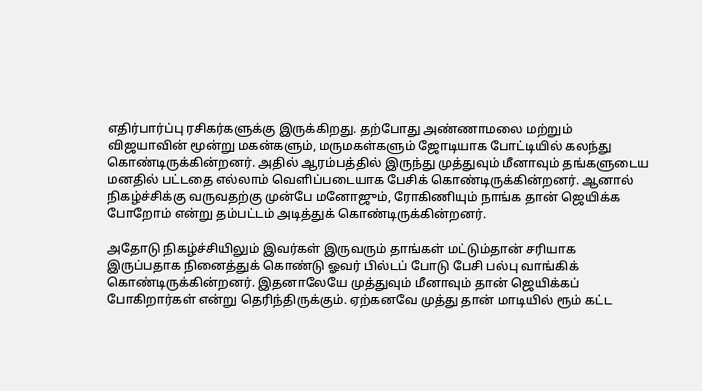எதிர்பார்ப்பு ரசிகர்களுக்கு இருக்கிறது. தற்போது அண்ணாமலை மற்றும் விஜயாவின் மூன்று மகன்களும், மருமகள்களும் ஜோடியாக போட்டியில் கலந்து கொண்டிருக்கின்றனர். அதில் ஆரம்பத்தில் இருந்து முத்துவும் மீனாவும் தங்களுடைய மனதில் பட்டதை எல்லாம் வெளிப்படையாக பேசிக் கொண்டிருக்கின்றனர். ஆனால் நிகழ்ச்சிக்கு வருவதற்கு முன்பே மனோஜும், ரோகிணியும் நாங்க தான் ஜெயிக்க போறோம் என்று தம்பட்டம் அடித்துக் கொண்டிருக்கின்றனர்.

அதோடு நிகழ்ச்சியிலும் இவர்கள் இருவரும் தாங்கள் மட்டும்தான் சரியாக இருப்பதாக நினைத்துக் கொண்டு ஓவர் பில்டப் போடு பேசி பல்பு வாங்கிக் கொண்டிருக்கின்றனர். இதனாலேயே முத்துவும் மீனாவும் தான் ஜெயிக்கப் போகிறார்கள் என்று தெரிந்திருக்கும். ஏற்கனவே முத்து தான் மாடியில் ரூம் கட்ட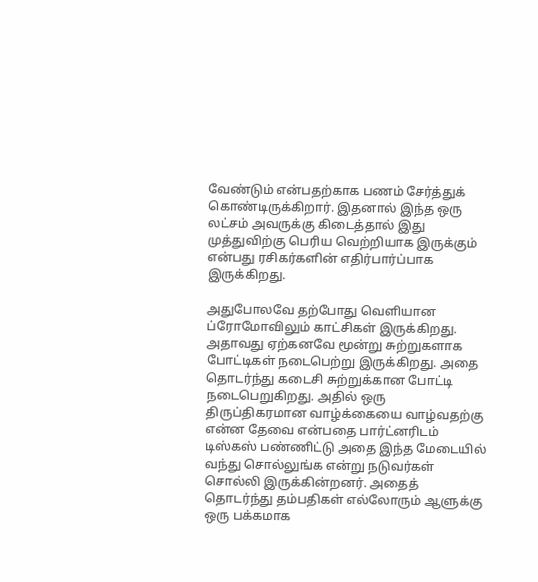வேண்டும் என்பதற்காக பணம் சேர்த்துக் கொண்டிருக்கிறார். இதனால் இந்த ஒரு லட்சம் அவருக்கு கிடைத்தால் இது முத்துவிற்கு பெரிய வெற்றியாக இருக்கும் என்பது ரசிகர்களின் எதிர்பார்ப்பாக இருக்கிறது.

அதுபோலவே தற்போது வெளியான ப்ரோமோவிலும் காட்சிகள் இருக்கிறது. அதாவது ஏற்கனவே மூன்று சுற்றுகளாக போட்டிகள் நடைபெற்று இருக்கிறது. அதை தொடர்ந்து கடைசி சுற்றுக்கான போட்டி நடைபெறுகிறது. அதில் ஒரு திருப்திகரமான வாழ்க்கையை வாழ்வதற்கு என்ன தேவை என்பதை பார்ட்னரிடம் டிஸ்கஸ் பண்ணிட்டு அதை இந்த மேடையில் வந்து சொல்லுங்க என்று நடுவர்கள் சொல்லி இருக்கின்றனர். அதைத் தொடர்ந்து தம்பதிகள் எல்லோரும் ஆளுக்கு ஒரு பக்கமாக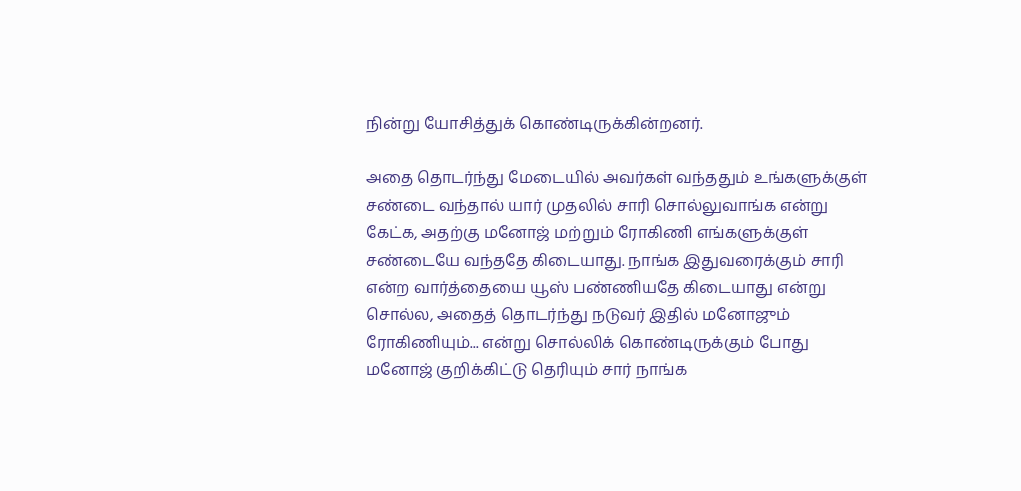நின்று யோசித்துக் கொண்டிருக்கின்றனர்.

அதை தொடர்ந்து மேடையில் அவர்கள் வந்ததும் உங்களுக்குள் சண்டை வந்தால் யார் முதலில் சாரி சொல்லுவாங்க என்று கேட்க, அதற்கு மனோஜ் மற்றும் ரோகிணி எங்களுக்குள் சண்டையே வந்ததே கிடையாது. நாங்க இதுவரைக்கும் சாரி என்ற வார்த்தையை யூஸ் பண்ணியதே கிடையாது என்று சொல்ல, அதைத் தொடர்ந்து நடுவர் இதில் மனோஜும் ரோகிணியும்... என்று சொல்லிக் கொண்டிருக்கும் போது மனோஜ் குறிக்கிட்டு தெரியும் சார் நாங்க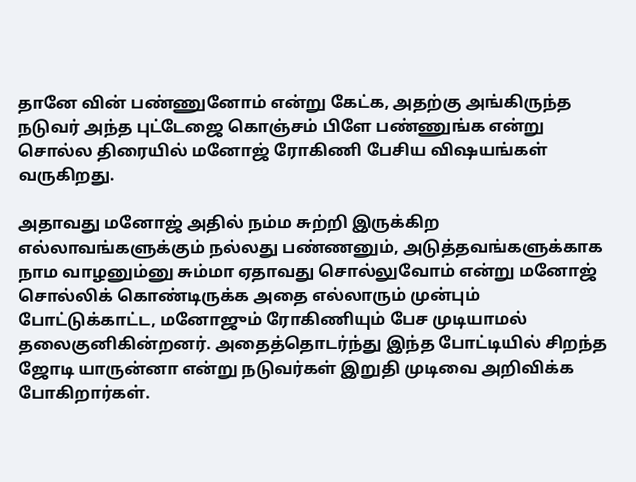தானே வின் பண்ணுனோம் என்று கேட்க, அதற்கு அங்கிருந்த நடுவர் அந்த புட்டேஜை கொஞ்சம் பிளே பண்ணுங்க என்று சொல்ல திரையில் மனோஜ் ரோகிணி பேசிய விஷயங்கள் வருகிறது.

அதாவது மனோஜ் அதில் நம்ம சுற்றி இருக்கிற எல்லாவங்களுக்கும் நல்லது பண்ணனும், அடுத்தவங்களுக்காக நாம வாழனும்னு சும்மா ஏதாவது சொல்லுவோம் என்று மனோஜ் சொல்லிக் கொண்டிருக்க அதை எல்லாரும் முன்பும் போட்டுக்காட்ட, மனோஜும் ரோகிணியும் பேச முடியாமல் தலைகுனிகின்றனர். அதைத்தொடர்ந்து இந்த போட்டியில் சிறந்த ஜோடி யாருன்னா என்று நடுவர்கள் இறுதி முடிவை அறிவிக்க போகிறார்கள்.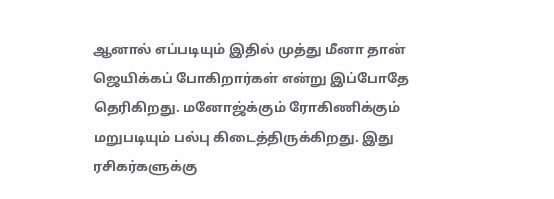ஆனால் எப்படியும் இதில் முத்து மீனா தான் ஜெயிக்கப் போகிறார்கள் என்று இப்போதே தெரிகிறது. மனோஜ்க்கும் ரோகிணிக்கும் மறுபடியும் பல்பு கிடைத்திருக்கிறது. இது ரசிகர்களுக்கு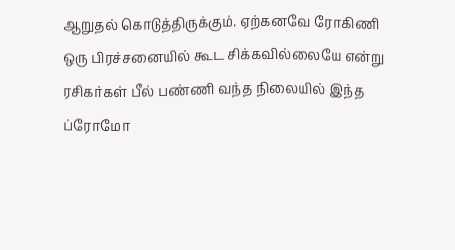ஆறுதல் கொடுத்திருக்கும். ஏற்கனவே ரோகிணி ஒரு பிரச்சனையில் கூட சிக்கவில்லையே என்று ரசிகர்கள் பீல் பண்ணி வந்த நிலையில் இந்த ப்ரோமோ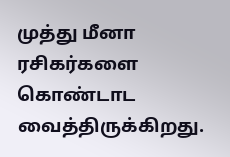முத்து மீனா ரசிகர்களை கொண்டாட வைத்திருக்கிறது.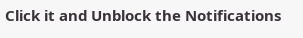Click it and Unblock the Notifications